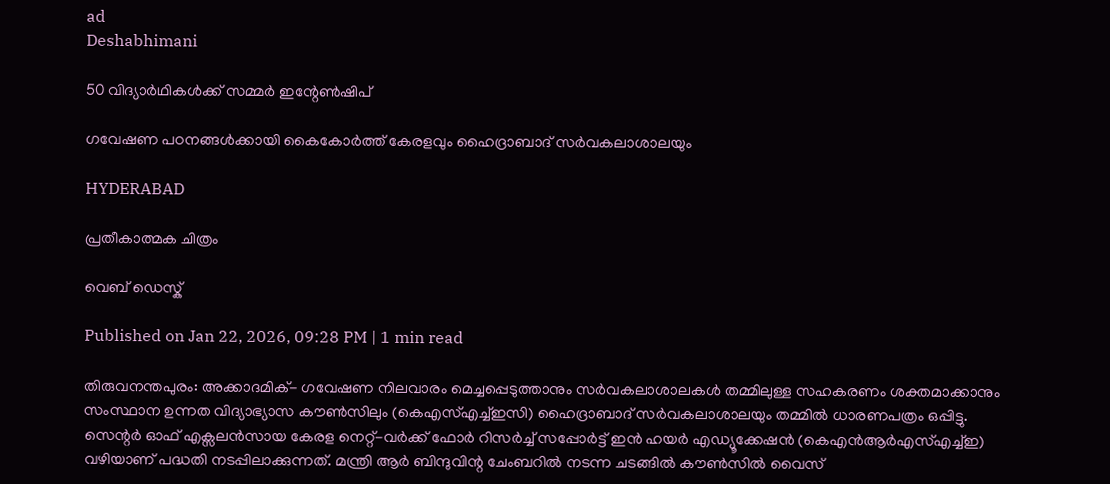ad
Deshabhimani

50 വിദ്യാര്‍ഥികള്‍ക്ക് സമ്മര്‍ ഇന്റേണ്‍ഷിപ്‌

ഗവേഷണ പഠനങ്ങള്‍ക്കായി കൈകോര്‍ത്ത് കേരളവും ഹൈദ്രാബാദ് സര്‍വകലാശാലയും

HYDERABAD

പ്രതീകാത്മക ചിത്രം

വെബ് ഡെസ്ക്

Published on Jan 22, 2026, 09:28 PM | 1 min read

തിരുവനന്തപുരം: അക്കാദമിക്- ഗവേഷണ നിലവാരം മെച്ചപ്പെടുത്താനും സര്‍വകലാശാലകള്‍ തമ്മിലുള്ള സഹകരണം ശക്തമാക്കാനും സംസ്ഥാന ഉന്നത വിദ്യാഭ്യാസ കൗണ്‍സിലും (കെഎസ്എച്ച്ഇസി) ഹൈദ്രാബാദ് സര്‍വകലാശാലയും തമ്മില്‍ ധാരണപത്രം ഒപ്പിട്ടു. സെന്റര്‍ ഓഫ് എക്സലന്‍സായ കേരള നെറ്റ്-വര്‍ക്ക് ഫോര്‍ റിസര്‍ച്ച് സപ്പോര്‍ട്ട് ഇന്‍ ഹയര്‍ എഡ്യൂക്കേഷന്‍ (കെഎന്‍ആര്‍എസ്എച്ച്ഇ) വഴിയാണ് പദ്ധതി നടപ്പിലാക്കുന്നത്. മന്ത്രി ആര്‍ ബിന്ദുവിന്റ ചേംബറില്‍ നടന്ന ചടങ്ങില്‍ കൗണ്‍സില്‍ വൈസ്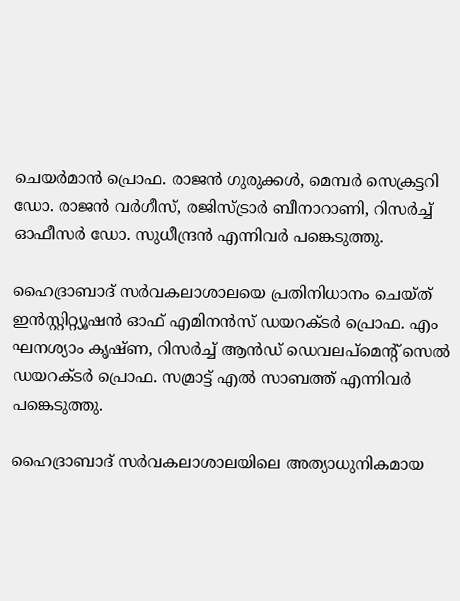ചെയര്‍മാന്‍ പ്രൊഫ. രാജന്‍ ഗുരുക്കള്‍, മെമ്പര്‍ സെക്രട്ടറി ഡോ. രാജന്‍ വർഗീസ്, രജിസ്‌ട്രാർ ബീനാറാണി, റിസര്‍ച്ച് ഓഫീസര്‍ ഡോ. സുധീന്ദ്രന്‍ എന്നിവര്‍ പങ്കെടുത്തു.

ഹൈദ്രാബാദ് സര്‍വകലാശാലയെ പ്രതിനിധാനം ചെയ്‌ത്‌ ഇന്‍സ്റ്റിറ്റ്യൂഷന്‍ ഓഫ് എമിനന്‍സ് ഡയറക്ടര്‍ പ്രൊഫ. എം ഘനശ്യാം കൃഷ്ണ, റിസര്‍ച്ച് ആന്‍‌ഡ് ഡെവലപ്മെന്റ് സെല്‍ ഡയറക്ടര്‍ പ്രൊഫ. സമ്രാട്ട് എല്‍ സാബത്ത് എന്നിവര്‍ പങ്കെടുത്തു.

ഹൈദ്രാബാദ് സര്‍വകലാശാലയിലെ അത്യാധുനികമായ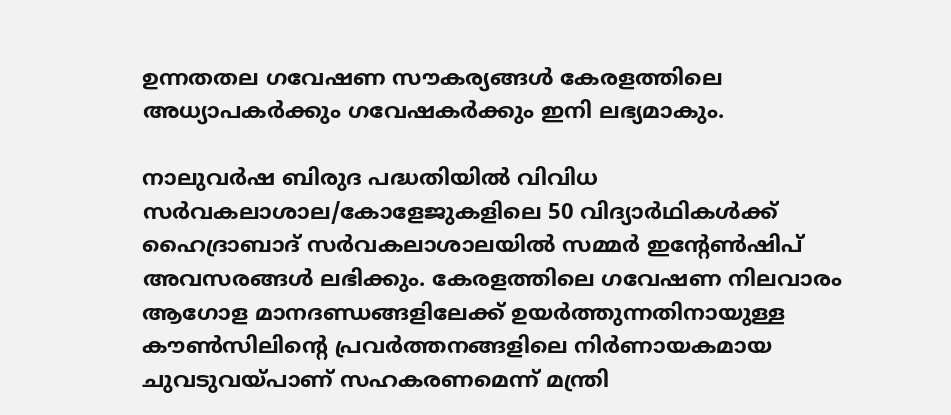ഉന്നതതല ഗവേഷണ സൗകര്യങ്ങള്‍ കേരളത്തിലെ അധ്യാപകര്‍ക്കും ഗവേഷകര്‍ക്കും ഇനി ലഭ്യമാകും.

നാലുവര്‍ഷ ബിരുദ പദ്ധതിയില്‍ വിവിധ സര്‍വകലാശാല/കോളേജുകളിലെ 50 വിദ്യാര്‍ഥികള്‍ക്ക് ഹൈദ്രാബാദ് സര്‍വകലാശാലയില്‍ സമ്മര്‍ ഇന്റേണ്‍ഷിപ്‌ അവസരങ്ങള്‍ ലഭിക്കും. കേരളത്തിലെ ഗവേഷണ നിലവാരം ആഗോള മാനദണ്ഡങ്ങളിലേക്ക് ഉയര്‍ത്തുന്നതിനായുള്ള കൗണ്‍സിലിന്റെ പ്രവര്‍ത്തനങ്ങളിലെ നിര്‍ണായകമായ ചുവടുവയ്‌പാണ് സഹകരണമെന്ന് മന്ത്രി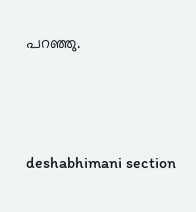പറഞ്ഞു.




deshabhimani section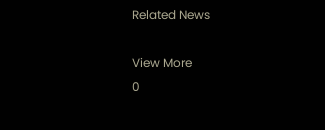Related News

View More
0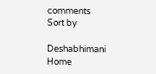comments
Sort by

Deshabhimani
Home